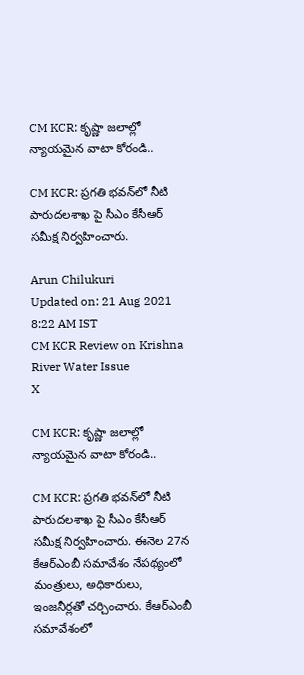CM KCR: కృష్ణా జలాల్లో న్యాయమైన వాటా కోరండి..

CM KCR: ప్రగతి భవన్‌లో నీటి పారుదలశాఖ పై సీఎం కేసీఆర్ సమీక్ష నిర్వహించారు.

Arun Chilukuri
Updated on: 21 Aug 2021 8:22 AM IST
CM KCR Review on Krishna River Water Issue
X

CM KCR: కృష్ణా జలాల్లో న్యాయమైన వాటా కోరండి..

CM KCR: ప్రగతి భవన్‌లో నీటి పారుదలశాఖ పై సీఎం కేసీఆర్ సమీక్ష నిర్వహించారు. ఈనెల 27న కేఆర్ఎంబీ సమావేశం నేపథ్యంలో మంత్రులు, అధికారులు, ఇంజనీర్లతో చర్చించారు. కేఆర్ఎంబీ సమావేశంలో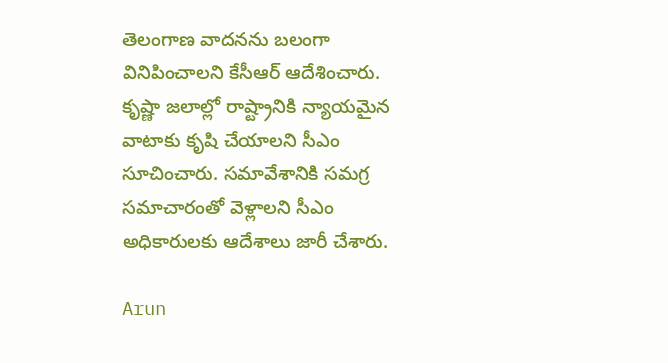తెలంగాణ వాదనను బలంగా వినిపించాలని కేసీఆర్ ఆదేశించారు. కృష్ణా జలాల్లో రాష్ట్రానికి న్యాయమైన వాటాకు కృషి చేయాలని సీఎం సూచించారు. సమావేశానికి సమగ్ర సమాచారంతో వెళ్లాలని సీఎం అధికారులకు ఆదేశాలు జారీ చేశారు.

Arun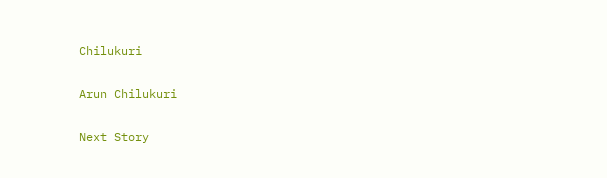Chilukuri

Arun Chilukuri

Next Story